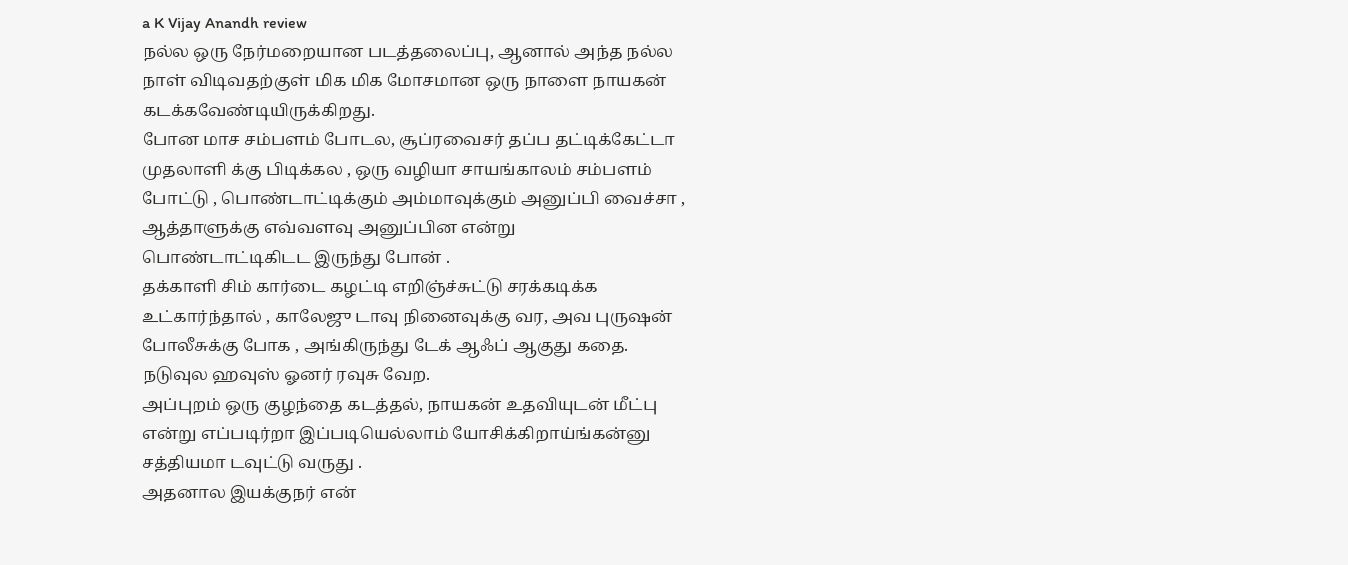a K Vijay Anandh review
நல்ல ஒரு நேர்மறையான படத்தலைப்பு, ஆனால் அந்த நல்ல நாள் விடிவதற்குள் மிக மிக மோசமான ஒரு நாளை நாயகன் கடக்கவேண்டியிருக்கிறது.
போன மாச சம்பளம் போடல, சூப்ரவைசர் தப்ப தட்டிக்கேட்டா முதலாளி க்கு பிடிக்கல , ஒரு வழியா சாயங்காலம் சம்பளம் போட்டு , பொண்டாட்டிக்கும் அம்மாவுக்கும் அனுப்பி வைச்சா , ஆத்தாளுக்கு எவ்வளவு அனுப்பின என்று பொண்டாட்டிகிடட இருந்து போன் .
தக்காளி சிம் கார்டை கழட்டி எறிஞ்ச்சுட்டு சரக்கடிக்க உட்கார்ந்தால் , காலேஜு டாவு நினைவுக்கு வர, அவ புருஷன் போலீசுக்கு போக , அங்கிருந்து டேக் ஆஃப் ஆகுது கதை. நடுவுல ஹவுஸ் ஓனர் ரவுசு வேற.
அப்புறம் ஒரு குழந்தை கடத்தல், நாயகன் உதவியுடன் மீட்பு என்று எப்படிர்றா இப்படியெல்லாம் யோசிக்கிறாய்ங்கன்னு சத்தியமா டவுட்டு வருது .
அதனால இயக்குநர் என்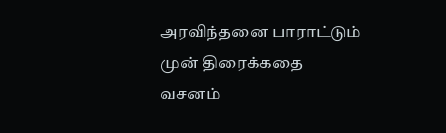அரவிந்தனை பாராட்டும் முன் திரைக்கதை வசனம்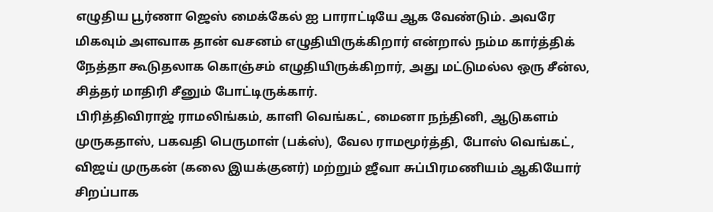எழுதிய பூர்ணா ஜெஸ் மைக்கேல் ஐ பாராட்டியே ஆக வேண்டும். அவரே மிகவும் அளவாக தான் வசனம் எழுதியிருக்கிறார் என்றால் நம்ம கார்த்திக் நேத்தா கூடுதலாக கொஞ்சம் எழுதியிருக்கிறார், அது மட்டுமல்ல ஒரு சீன்ல, சித்தர் மாதிரி சீனும் போட்டிருக்கார்.
பிரித்திவிராஜ் ராமலிங்கம், காளி வெங்கட், மைனா நந்தினி, ஆடுகளம் முருகதாஸ், பகவதி பெருமாள் (பக்ஸ்), வேல ராமமூர்த்தி, போஸ் வெங்கட், விஜய் முருகன் (கலை இயக்குனர்) மற்றும் ஜீவா சுப்பிரமணியம் ஆகியோர் சிறப்பாக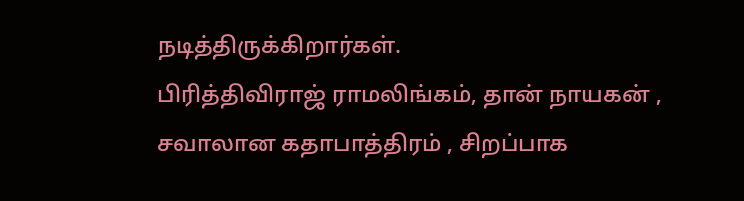நடித்திருக்கிறார்கள்.
பிரித்திவிராஜ் ராமலிங்கம், தான் நாயகன் , சவாலான கதாபாத்திரம் , சிறப்பாக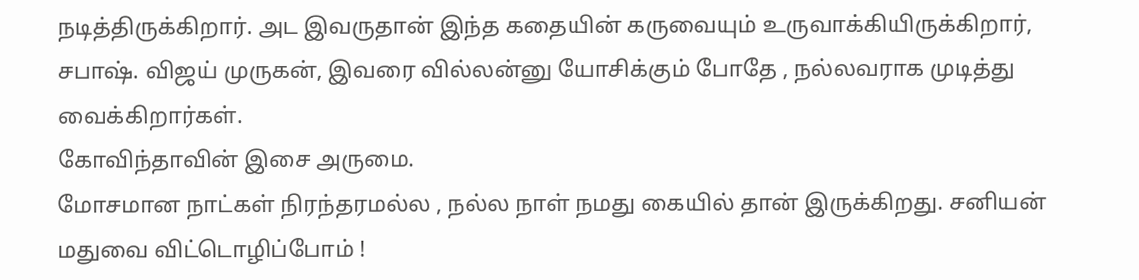நடித்திருக்கிறார். அட இவருதான் இந்த கதையின் கருவையும் உருவாக்கியிருக்கிறார், சபாஷ். விஜய் முருகன், இவரை வில்லன்னு யோசிக்கும் போதே , நல்லவராக முடித்து வைக்கிறார்கள்.
கோவிந்தாவின் இசை அருமை.
மோசமான நாட்கள் நிரந்தரமல்ல , நல்ல நாள் நமது கையில் தான் இருக்கிறது. சனியன் மதுவை விட்டொழிப்போம் !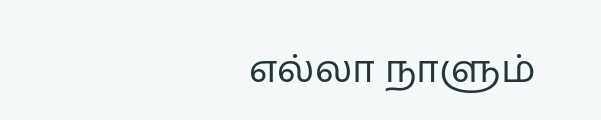எல்லா நாளும்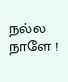நல்ல நாளே !